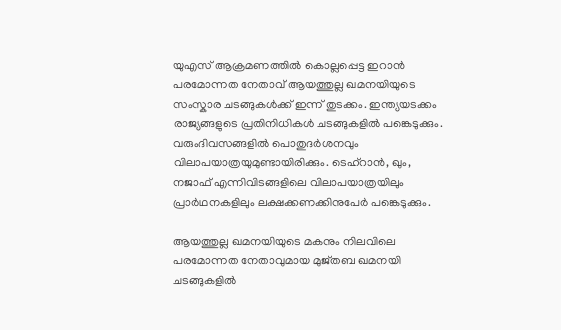യുഎസ് ആക്രമണത്തില്‍ കൊല്ലപ്പെട്ട ഇറാന്‍ പരമോന്നത നേതാവ് ആയത്തുല്ല ഖമനയിയുടെ സംസ്കാര ചടങ്ങുകള്‍ക്ക് ഇന്ന് തുടക്കം. ഇന്ത്യയടക്കം രാജ്യങ്ങളുടെ പ്രതിനിധികള്‍ ചടങ്ങുകളില്‍ പങ്കെടുക്കും. വരുംദിവസങ്ങളില്‍ പൊതുദര്‍ശനവും വിലാപയാത്രയുമുണ്ടായിരിക്കും. ടെഹ്റാന്‍, ഖും, നജാഫ് എന്നിവിടങ്ങളിലെ വിലാപയാത്രയിലും പ്രാര്‍ഥനകളിലും ലക്ഷക്കണക്കിനുപേര്‍ പങ്കെടുക്കും.

ആയത്തുല്ല ഖമനയിയുടെ മകനും നിലവിലെ പരമോന്നത നേതാവുമായ മുജ്തബ ഖമനയി ചടങ്ങുകളില്‍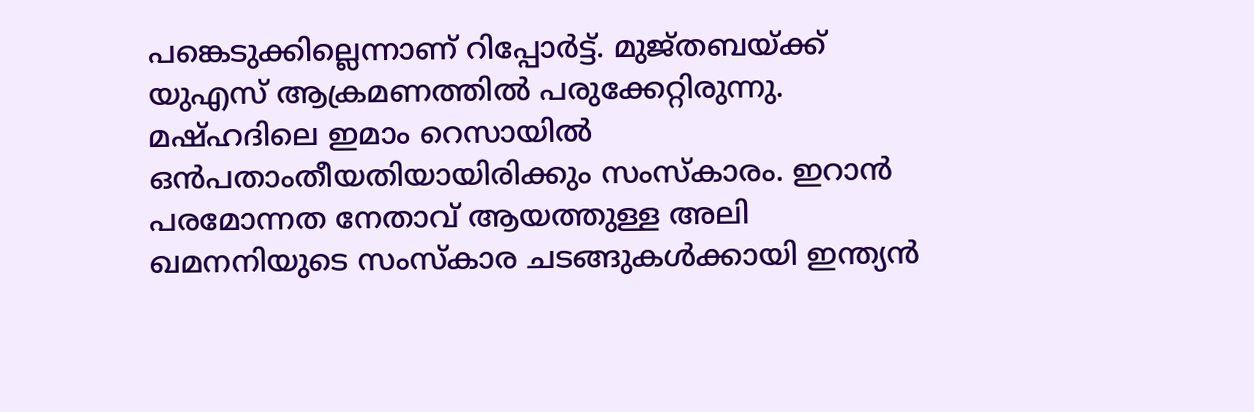പങ്കെടുക്കില്ലെന്നാണ് റിപ്പോര്‍ട്ട്. മുജ്തബയ്ക്ക് യുഎസ് ആക്രമണത്തില്‍ പരുക്കേറ്റിരുന്നു. മഷ്ഹദിലെ ഇമാം റെസായില്‍ ഒന്‍പതാംതീയതിയായിരിക്കും സംസ്കാരം. ഇറാൻ പരമോന്നത നേതാവ് ആയത്തുള്ള അലി ഖമനനിയുടെ സംസ്കാര ചടങ്ങുകൾക്കായി ഇന്ത്യൻ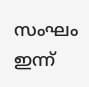സംഘം ഇന്ന്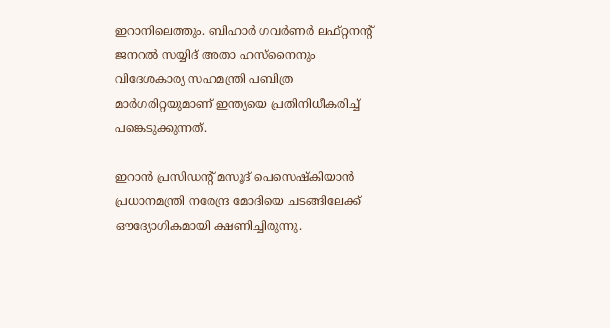ഇറാനിലെത്തും. ബിഹാർ ഗവർണർ ലഫ്റ്റനന്റ് ജനറൽ സയ്യിദ് അതാ ഹസ്നൈനും വിദേശകാര്യ സഹമന്ത്രി പബിത്ര മാർഗരിറ്റയുമാണ് ഇന്ത്യയെ പ്രതിനിധീകരിച്ച് പങ്കെടുക്കുന്നത്.

ഇറാൻ പ്രസിഡന്റ് മസൂദ് പെസെഷ്കിയാൻ പ്രധാനമന്ത്രി നരേന്ദ്ര മോദിയെ ചടങ്ങിലേക്ക് ഔദ്യോഗികമായി ക്ഷണിച്ചിരുന്നു.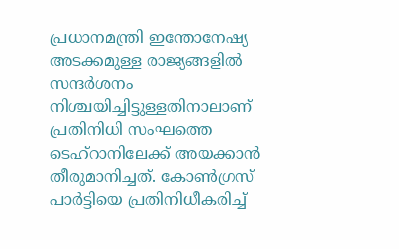പ്രധാനമന്ത്രി ഇന്തോനേഷ്യ അടക്കമുള്ള രാജ്യങ്ങളിൽ സന്ദർശനം നിശ്ചയിച്ചിട്ടുള്ളതിനാലാണ് പ്രതിനിധി സംഘത്തെ ടെഹ്‌റാനിലേക്ക് അയക്കാൻ തീരുമാനിച്ചത്. കോൺഗ്രസ് പാർട്ടിയെ പ്രതിനിധീകരിച്ച്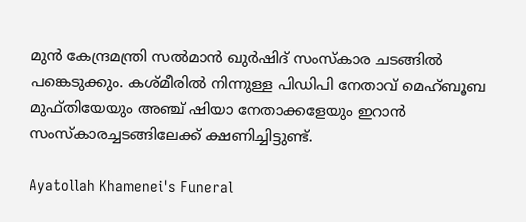മുൻ കേന്ദ്രമന്ത്രി സൽമാൻ ഖുർഷിദ് സംസ്കാര ചടങ്ങിൽ പങ്കെടുക്കും. കശ്മീരില്‍ നിന്നുള്ള പിഡിപി നേതാവ് മെഹ്ബൂബ മുഫ്തിയേയും അഞ്ച് ഷിയാ നേതാക്കളേയും ഇറാന്‍ സംസ്കാരച്ചടങ്ങിലേക്ക് ക്ഷണിച്ചിട്ടുണ്ട്.

Ayatollah Khamenei's Funeral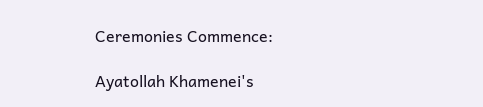Ceremonies Commence:

Ayatollah Khamenei's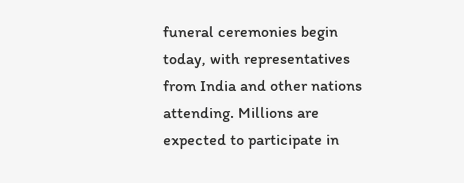funeral ceremonies begin today, with representatives from India and other nations attending. Millions are expected to participate in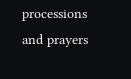processions and prayers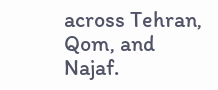across Tehran, Qom, and Najaf.